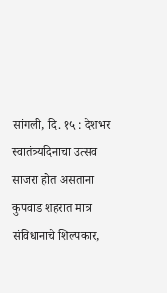सांगली, दि. १५ : देशभर स्वातंत्र्यदिनाचा उत्सव साजरा होत असताना कुपवाड शहरात मात्र संविधानाचे शिल्पकार,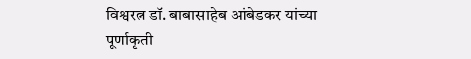विश्वरत्न डॉ. बाबासाहेब आंबेडकर यांच्या पूर्णाकृती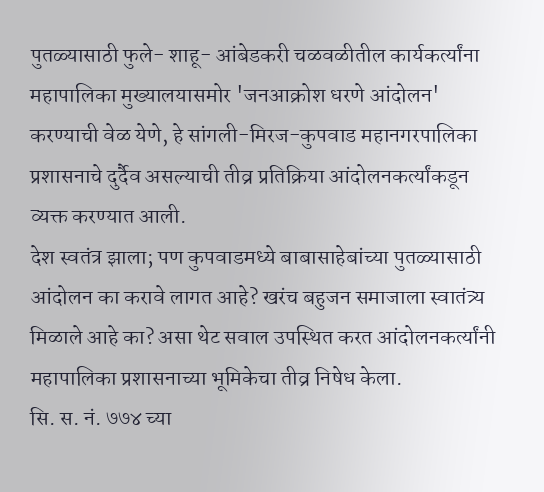पुतळ्यासाठी फुले- शाहू- आंबेडकरी चळवळीतील कार्यकर्त्यांना महापालिका मुख्यालयासमोर 'जनआक्रोश धरणे आंदोलन' करण्याची वेळ येणे, हे सांगली-मिरज-कुपवाड महानगरपालिका प्रशासनाचे दुर्दैव असल्याची तीव्र प्रतिक्रिया आंदोलनकर्त्यांकडून व्यक्त करण्यात आली.
देश स्वतंत्र झाला; पण कुपवाडमध्ये बाबासाहेबांच्या पुतळ्यासाठी आंदोलन का करावे लागत आहे? खरंच बहुजन समाजाला स्वातंत्र्य मिळाले आहे का? असा थेट सवाल उपस्थित करत आंदोलनकर्त्यांनी महापालिका प्रशासनाच्या भूमिकेचा तीव्र निषेध केला.
सि. स. नं. ७७४ च्या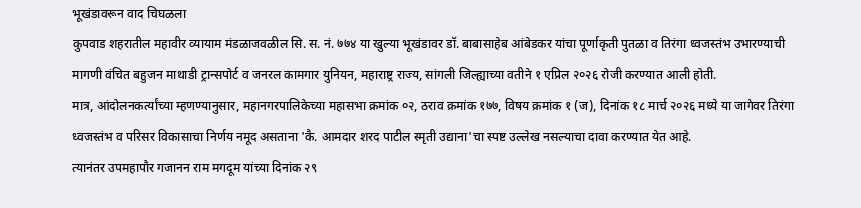भूखंडावरून वाद चिघळला
कुपवाड शहरातील महावीर व्यायाम मंडळाजवळील सि. स. नं. ७७४ या खुल्या भूखंडावर डॉ. बाबासाहेब आंबेडकर यांचा पूर्णाकृती पुतळा व तिरंगा ध्वजस्तंभ उभारण्याची मागणी वंचित बहुजन माथाडी ट्रान्सपोर्ट व जनरल कामगार युनियन, महाराष्ट्र राज्य, सांगली जिल्ह्याच्या वतीने १ एप्रिल २०२६ रोजी करण्यात आली होती.
मात्र, आंदोलनकर्त्यांच्या म्हणण्यानुसार, महानगरपालिकेच्या महासभा क्रमांक ०२, ठराव क्रमांक १७७, विषय क्रमांक १ (ज), दिनांक १८ मार्च २०२६ मध्ये या जागेवर तिरंगा ध्वजस्तंभ व परिसर विकासाचा निर्णय नमूद असताना 'कै. आमदार शरद पाटील स्मृती उद्याना'चा स्पष्ट उल्लेख नसल्याचा दावा करण्यात येत आहे.
त्यानंतर उपमहापौर गजानन राम मगदूम यांच्या दिनांक २९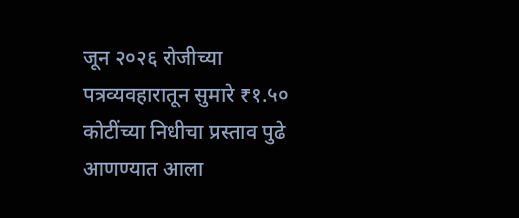जून २०२६ रोजीच्या पत्रव्यवहारातून सुमारे ₹१.५० कोटींच्या निधीचा प्रस्ताव पुढे आणण्यात आला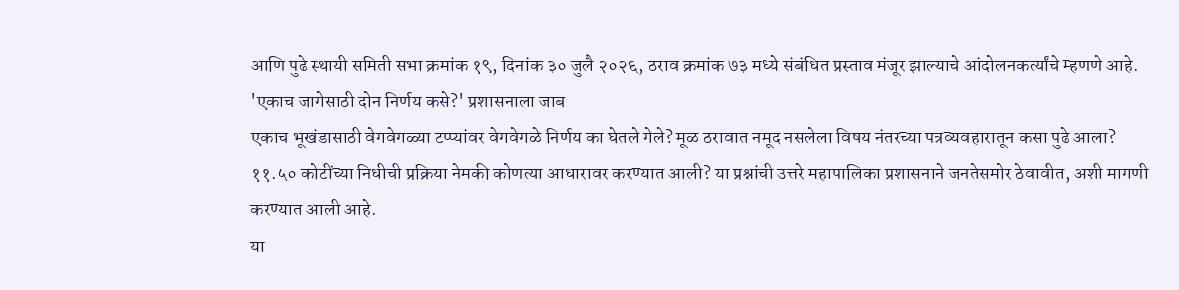आणि पुढे स्थायी समिती सभा क्रमांक १९, दिनांक ३० जुलै २०२६, ठराव क्रमांक ७३ मध्ये संबंधित प्रस्ताव मंजूर झाल्याचे आंदोलनकर्त्यांचे म्हणणे आहे.
'एकाच जागेसाठी दोन निर्णय कसे?' प्रशासनाला जाब
एकाच भूखंडासाठी वेगवेगळ्या टप्प्यांवर वेगवेगळे निर्णय का घेतले गेले? मूळ ठरावात नमूद नसलेला विषय नंतरच्या पत्रव्यवहारातून कसा पुढे आला? ११.५० कोटींच्या निधीची प्रक्रिया नेमकी कोणत्या आधारावर करण्यात आली? या प्रश्नांची उत्तरे महापालिका प्रशासनाने जनतेसमोर ठेवावीत, अशी मागणी करण्यात आली आहे.
या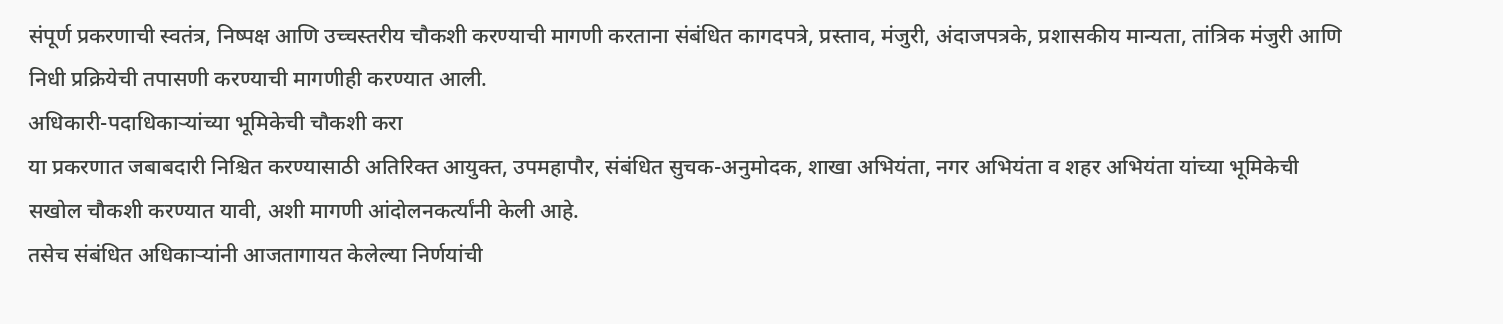संपूर्ण प्रकरणाची स्वतंत्र, निष्पक्ष आणि उच्चस्तरीय चौकशी करण्याची मागणी करताना संबंधित कागदपत्रे, प्रस्ताव, मंजुरी, अंदाजपत्रके, प्रशासकीय मान्यता, तांत्रिक मंजुरी आणि निधी प्रक्रियेची तपासणी करण्याची मागणीही करण्यात आली.
अधिकारी-पदाधिकाऱ्यांच्या भूमिकेची चौकशी करा
या प्रकरणात जबाबदारी निश्चित करण्यासाठी अतिरिक्त आयुक्त, उपमहापौर, संबंधित सुचक-अनुमोदक, शाखा अभियंता, नगर अभियंता व शहर अभियंता यांच्या भूमिकेची सखोल चौकशी करण्यात यावी, अशी मागणी आंदोलनकर्त्यांनी केली आहे.
तसेच संबंधित अधिकाऱ्यांनी आजतागायत केलेल्या निर्णयांची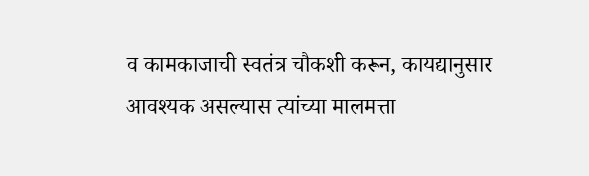व कामकाजाची स्वतंत्र चौकशी करून, कायद्यानुसार आवश्यक असल्यास त्यांच्या मालमत्ता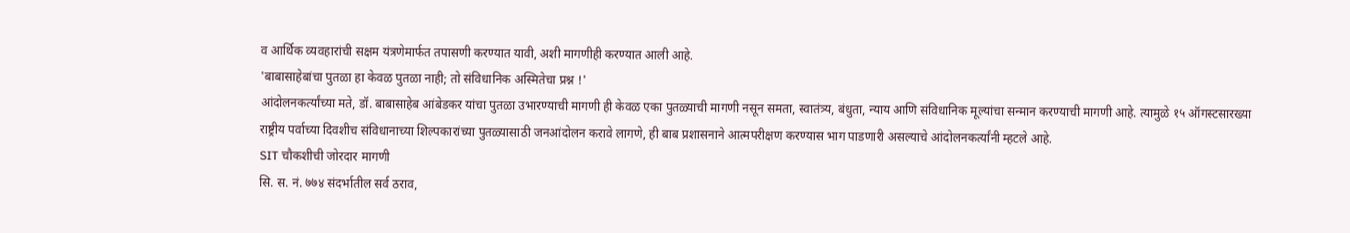व आर्थिक व्यवहारांची सक्षम यंत्रणेमार्फत तपासणी करण्यात यावी, अशी मागणीही करण्यात आली आहे.
'बाबासाहेबांचा पुतळा हा केवळ पुतळा नाही; तो संविधानिक अस्मितेचा प्रश्न !'
आंदोलनकर्त्यांच्या मते, डॉ. बाबासाहेब आंबेडकर यांचा पुतळा उभारण्याची मागणी ही केवळ एका पुतळ्याची मागणी नसून समता, स्वातंत्र्य, बंधुता, न्याय आणि संविधानिक मूल्यांचा सन्मान करण्याची मागणी आहे. त्यामुळे १५ ऑगस्टसारख्या राष्ट्रीय पर्वाच्या दिवशीच संविधानाच्या शिल्पकारांच्या पुतळ्यासाठी जनआंदोलन करावे लागणे, ही बाब प्रशासनाने आत्मपरीक्षण करण्यास भाग पाडणारी असल्याचे आंदोलनकर्त्यांनी म्हटले आहे.
SIT चौकशीची जोरदार मागणी
सि. स. नं. ७७४ संदर्भातील सर्व ठराव,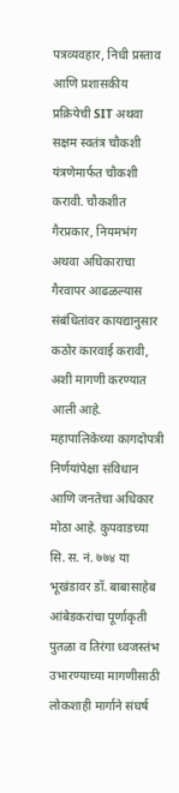पत्रव्यवहार, निधी प्रस्ताव आणि प्रशासकीय प्रक्रियेची SIT अथवा सक्षम स्वतंत्र चौकशी यंत्रणेमार्फत चौकशी करावी. चौकशीत गैरप्रकार, नियमभंग अथवा अधिकाराचा गैरवापर आढळल्यास संबंधितांवर कायद्यानुसार कठोर कारवाई करावी, अशी मागणी करण्यात आली आहे.
महापालिकेच्या कागदोपत्री निर्णयांपेक्षा संविधान आणि जनतेचा अधिकार मोठा आहे. कुपवाडच्या सि. स. नं. ७७४ या भूखंडावर डॉ. बाबासाहेब आंबेडकरांचा पूर्णाकृती पुतळा व तिरंगा ध्वजस्तंभ उभारण्याच्या मागणीसाठी लोकशाही मार्गाने संघर्ष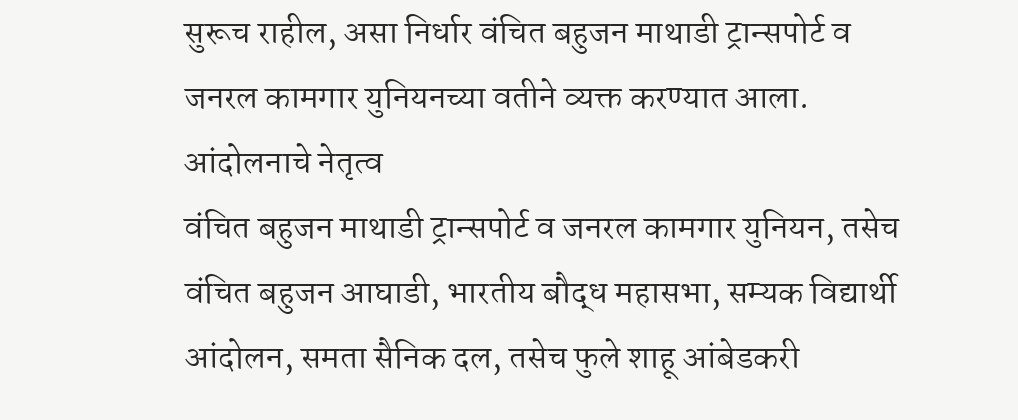सुरूच राहील, असा निर्धार वंचित बहुजन माथाडी ट्रान्सपोर्ट व जनरल कामगार युनियनच्या वतीने व्यक्त करण्यात आला.
आंदोलनाचे नेतृत्व
वंचित बहुजन माथाडी ट्रान्सपोर्ट व जनरल कामगार युनियन, तसेच वंचित बहुजन आघाडी, भारतीय बौद्ध महासभा, सम्यक विद्यार्थी आंदोलन, समता सैनिक दल, तसेच फुले शाहू आंबेडकरी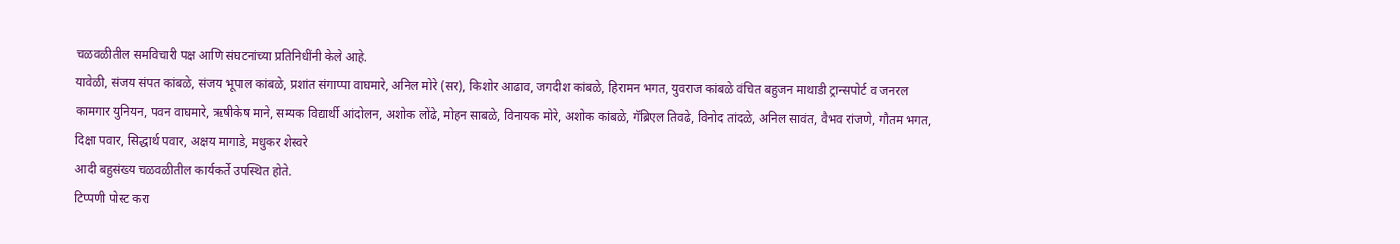चळवळीतील समविचारी पक्ष आणि संघटनांच्या प्रतिनिधींनी केले आहे.
यावेळी, संजय संपत कांबळे, संजय भूपाल कांबळे, प्रशांत संगाप्पा वाघमारे, अनिल मोरे (सर), किशोर आढाव, जगदीश कांबळे, हिरामन भगत, युवराज कांबळे वंचित बहुजन माथाडी ट्रान्सपोर्ट व जनरल कामगार युनियन, पवन वाघमारे, ऋषीकेष माने, सम्यक विद्यार्थी आंदोलन, अशोक लोंढे, मोहन साबळे, विनायक मोरे, अशोक कांबळे, गॅब्रिएल तिवढे, विनोद तांदळे, अनिल सावंत, वैभव रांजणे, गौतम भगत, दिक्षा पवार, सिद्धार्थ पवार, अक्षय मागाडे, मधुकर शेस्वरे
आदी बहुसंख्य चळवळीतील कार्यकर्ते उपस्थित होते.
टिप्पणी पोस्ट करा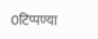0टिप्पण्या